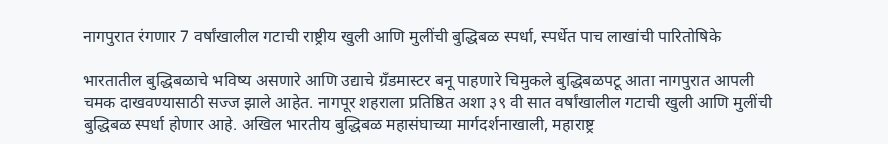नागपुरात रंगणार 7 वर्षांखालील गटाची राष्ट्रीय खुली आणि मुलींची बुद्धिबळ स्पर्धा, स्पर्धेत पाच लाखांची पारितोषिके

भारतातील बुद्धिबळाचे भविष्य असणारे आणि उद्याचे ग्रँडमास्टर बनू पाहणारे चिमुकले बुद्धिबळपटू आता नागपुरात आपली चमक दाखवण्यासाठी सज्ज झाले आहेत. नागपूर शहराला प्रतिष्ठित अशा ३९ वी सात वर्षांखालील गटाची खुली आणि मुलींची बुद्धिबळ स्पर्धा होणार आहे. अखिल भारतीय बुद्धिबळ महासंघाच्या मार्गदर्शनाखाली, महाराष्ट्र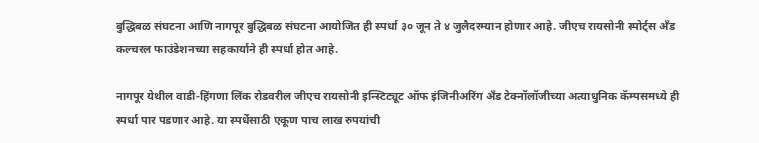बुद्धिबळ संघटना आणि नागपूर बुद्धिबळ संघटना आयोजित ही स्पर्धा ३० जून ते ४ जुलैदरम्यान होणार आहे. जीएच रायसोनी स्पोर्ट्स अँड कल्चरल फाउंडेशनच्या सहकार्याने ही स्पर्धा होत आहे.

नागपूर येथील वाडी-हिंगणा लिंक रोडवरील जीएच रायसोनी इन्स्टिट्यूट ऑफ इंजिनीअरिंग अँड टेक्नॉलॉजीच्या अत्याधुनिक कॅम्पसमध्ये ही स्पर्धा पार पडणार आहे. या स्पर्धेसाठी एकूण पाच लाख रुपयांची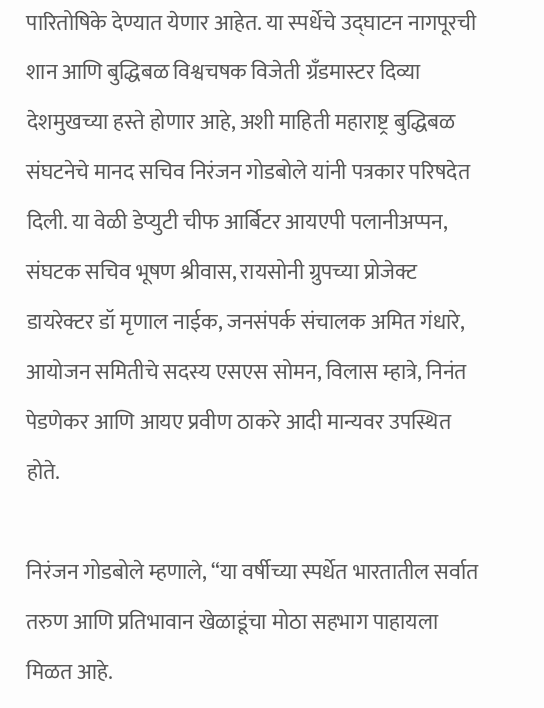पारितोषिके देण्यात येणार आहेत. या स्पर्धेचे उद्घाटन नागपूरची शान आणि बुद्धिबळ विश्वचषक विजेती ग्रँडमास्टर दिव्या देशमुखच्या हस्ते होणार आहे, अशी माहिती महाराष्ट्र बुद्धिबळ संघटनेचे मानद सचिव निरंजन गोडबोले यांनी पत्रकार परिषदेत दिली. या वेळी डेप्युटी चीफ आर्बिटर आयएपी पलानीअप्पन, संघटक सचिव भूषण श्रीवास, रायसोनी ग्रुपच्या प्रोजेक्ट डायरेक्टर डॉ मृणाल नाईक, जनसंपर्क संचालक अमित गंधारे, आयोजन समितीचे सदस्य एसएस सोमन, विलास म्हात्रे, निनंत पेडणेकर आणि आयए प्रवीण ठाकरे आदी मान्यवर उपस्थित होते.

निरंजन गोडबोले म्हणाले, “या वर्षीच्या स्पर्धेत भारतातील सर्वात तरुण आणि प्रतिभावान खेळाडूंचा मोठा सहभाग पाहायला मिळत आहे.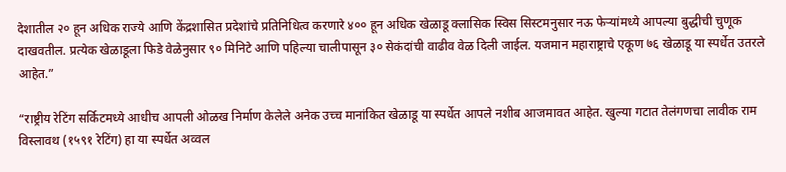देशातील २० हून अधिक राज्ये आणि केंद्रशासित प्रदेशांचे प्रतिनिधित्व करणारे ४०० हून अधिक खेळाडू क्लासिक स्विस सिस्टमनुसार नऊ फेऱ्यांमध्ये आपल्या बुद्धीची चुणूक दाखवतील. प्रत्येक खेळाडूला फिडे वेळेनुसार ९० मिनिटे आणि पहिल्या चालीपासून ३० सेकंदांची वाढीव वेळ दिली जाईल. यजमान महाराष्ट्राचे एकूण ७६ खेळाडू या स्पर्धेत उतरले आहेत.”

“राष्ट्रीय रेटिंग सर्किटमध्ये आधीच आपली ओळख निर्माण केलेले अनेक उच्च मानांकित खेळाडू या स्पर्धेत आपले नशीब आजमावत आहेत. खुल्या गटात तेलंगणचा लावीक राम विस्लावथ (१५९१ रेटिंग) हा या स्पर्धेत अव्वल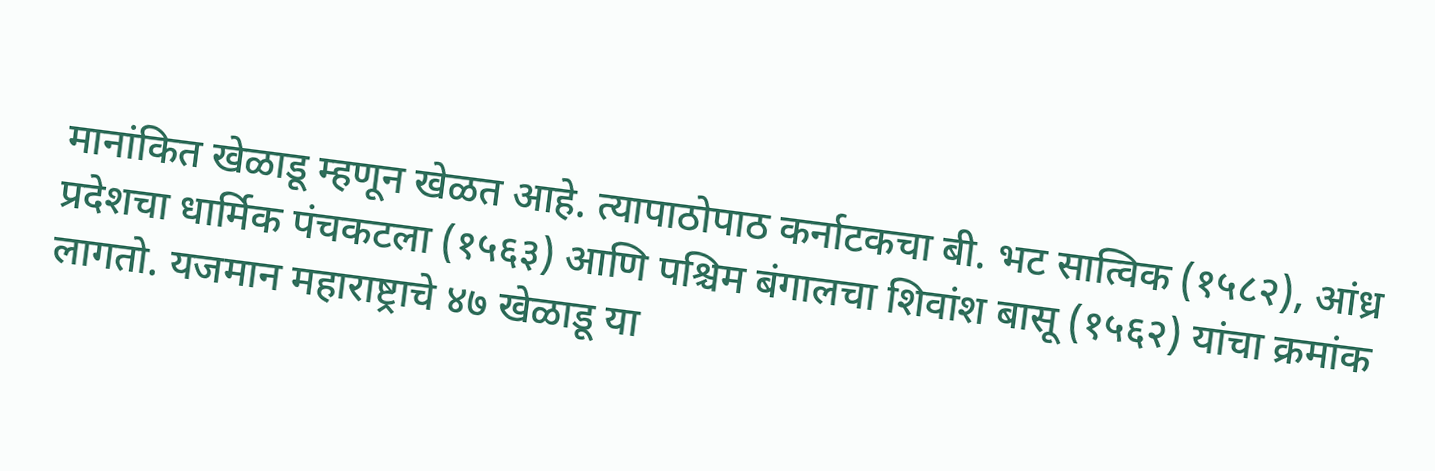मानांकित खेळाडू म्हणून खेळत आहे. त्यापाठोपाठ कर्नाटकचा बी. भट सात्विक (१५८२), आंध्र प्रदेशचा धार्मिक पंचकटला (१५६३) आणि पश्चिम बंगालचा शिवांश बासू (१५६२) यांचा क्रमांक लागतो. यजमान महाराष्ट्राचे ४७ खेळाडू या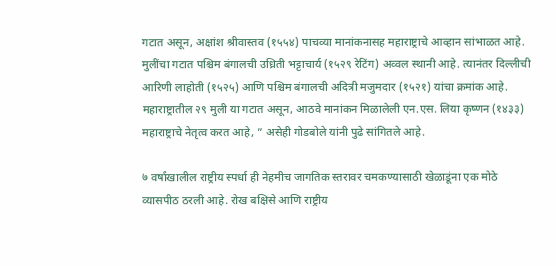गटात असून, अक्षांश श्रीवास्तव (१५५४) पाचव्या मानांकनासह महाराष्ट्राचे आव्हान सांभाळत आहे. मुलींचा गटात पश्चिम बंगालची उध्रिती भट्टाचार्य (१५२९ रेटिंग) अव्वल स्थानी आहे. त्यानंतर दिल्लीची आरिणी लाहोती (१५२५) आणि पश्चिम बंगालची अदित्री मजुमदार (१५२१) यांचा क्रमांक आहे. महाराष्ट्रातील २९ मुली या गटात असून, आठवे मानांकन मिळालेली एन.एस. लिया कृष्णन (१४३३) महाराष्ट्राचे नेतृत्व करत आहे, ” असेही गोडबोले यांनी पुढे सांगितले आहे.

७ वर्षांखालील राष्ट्रीय स्पर्धा ही नेहमीच जागतिक स्तरावर चमकण्यासाठी खेळाडूंना एक मोठे व्यासपीठ ठरली आहे. रोख बक्षिसे आणि राष्ट्रीय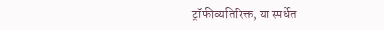ट्रॉफीव्यतिरिक्त, या स्पर्धेत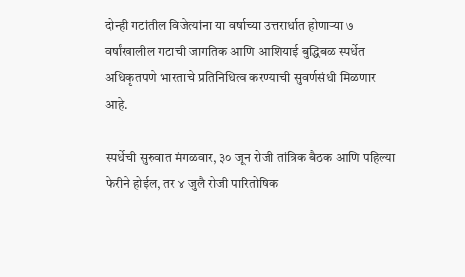दोन्ही गटांतील विजेत्यांना या वर्षाच्या उत्तरार्धात होणाऱ्या ७ वर्षांखालील गटाची जागतिक आणि आशियाई बुद्धिबळ स्पर्धेत अधिकृतपणे भारताचे प्रतिनिधित्व करण्याची सुवर्णसंधी मिळणार आहे.

स्पर्धेची सुरुवात मंगळवार, ३० जून रोजी तांत्रिक बैठक आणि पहिल्या फेरीने होईल, तर ४ जुलै रोजी पारितोषिक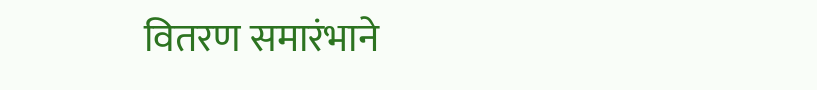वितरण समारंभाने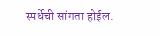स्पर्धेची सांगता होईल.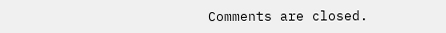Comments are closed.